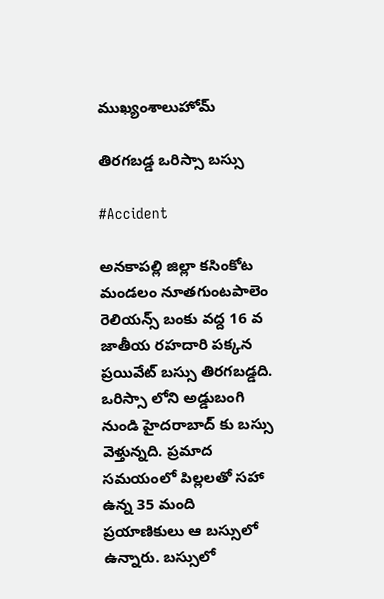ముఖ్యంశాలుహోమ్

తిరగబడ్డ ఒరిస్సా బస్సు

#Accident

అనకాపల్లి జిల్లా కసింకోట మండలం నూతగుంటపాలెం రెలియన్స్ బంకు వద్ద 16 వ  జాతీయ రహదారి పక్కన ప్రయివేట్ బస్సు తిరగబడ్డది. ఒరిస్సా లోని అడ్డుబంగి నుండి హైదరాబాద్ కు బస్సు వెళ్తున్నది. ప్రమాద సమయంలో పిల్లలతో సహా ఉన్న 35 మంది ప్రయాణికులు ఆ బస్సులో ఉన్నారు. బస్సులో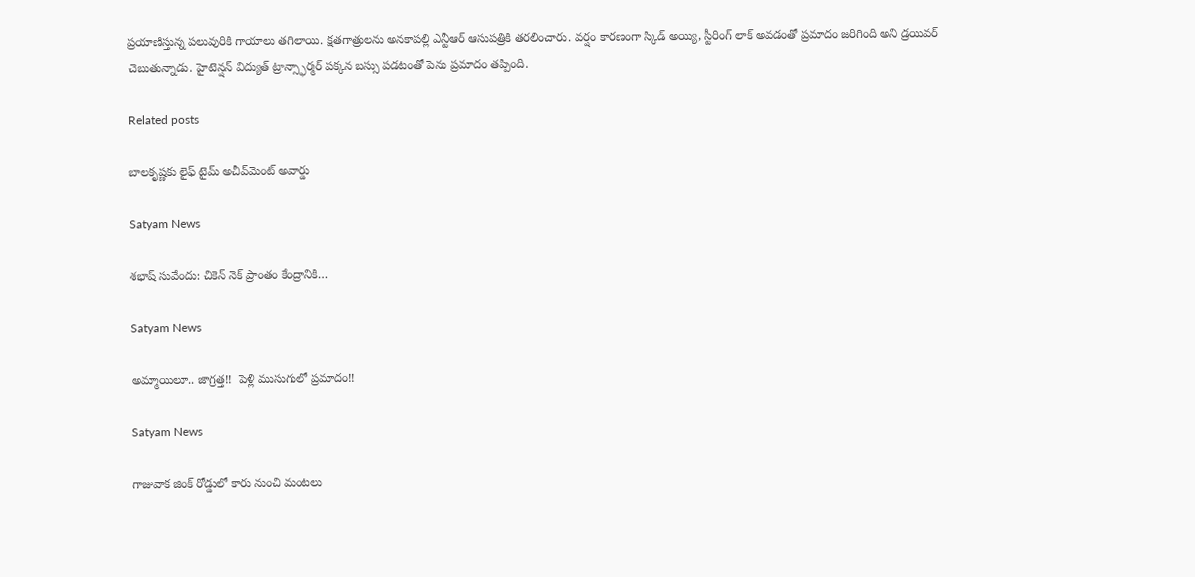ప్రయాణిస్తున్న పలువురికి గాయాలు తగిలాయి. క్షతగాత్రులను అనకాపల్లి ఎన్టీఆర్ ఆసుపత్రికి తరలించారు. వర్షం కారణంగా స్కిడ్ అయ్యి, స్టీరింగ్ లాక్ అవడంతో ప్రమాదం జరిగింది అని డ్రయివర్ చెబుతున్నాడు. హైటెన్షన్ విద్యుత్ ట్రాన్స్ఫార్మర్ పక్కన బస్సు పడటంతో పెను ప్రమాదం తప్పింది.

Related posts

బాలకృష్ణకు లైఫ్‌ టైమ్‌ అచీవ్‌మెంట్‌ అవార్డు

Satyam News

శభాష్ సువేందు: చికెన్ నెక్ ప్రాంతం కేంద్రానికి…

Satyam News

అమ్మాయిలూ.. జాగ్రత్త!!  పెళ్లి ముసుగులో ప్రమాదం!!

Satyam News

గాజువాక జింక్ రోడ్డులో కారు నుంచి మంటలు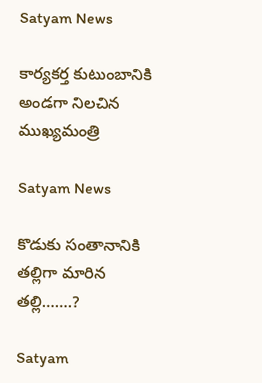Satyam News

కార్యకర్త కుటుంబానికి అండగా నిలచిన ముఖ్యమంత్రి

Satyam News

కొడుకు సంతానానికి తల్లిగా మారిన తల్లి…….?

Satyam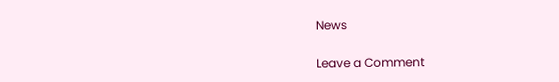News

Leave a Comment